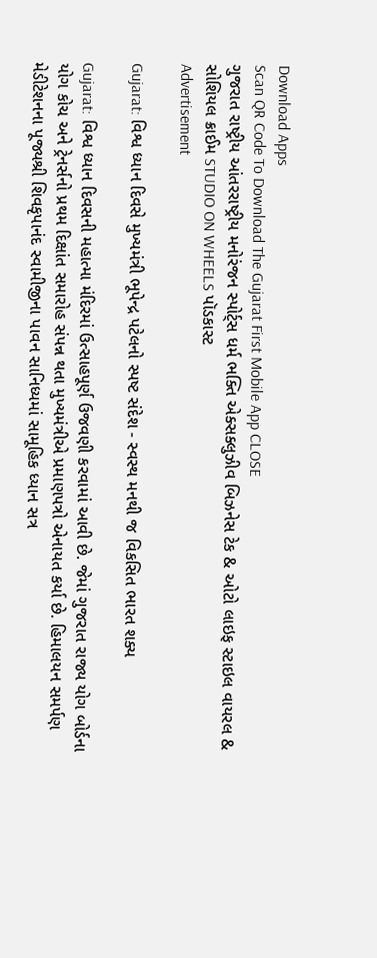Download Apps
Scan QR Code To Download The Gujarat First Mobile App CLOSE
ગુજરાત રાષ્ટ્રીય આંતરરાષ્ટ્રીય મનોરંજન સ્પોર્ટ્સ ધર્મ ભક્તિ એક્સક્લુઝીવ બિઝનેસ ટેક & ઓટો લાઇફ સ્ટાઇલ વાયરલ & સોશિયલ ક્રાઈમ STUDIO ON WHEELS પૉડકાસ્ટ
Advertisement

Gujarat: વિશ્વ ધ્યાન દિવસે મુખ્યમંત્રી ભૂપેન્દ્ર પટેલનો સ્પષ્ટ સંદેશ - સ્વસ્થ મનથી જ વિકસિત ભારત શક્ય

Gujarat: વિશ્વ ધ્યાન દિવસની મહાત્મા મંદિરમાં ઉત્સાહપૂર્ણ ઉજવણી કરવામાં આવી છે. જેમાં ગુજરાત રાજ્ય યોગ બોર્ડના યોગ કોચ અને ટ્રેનર્સનો પ્રથમ દિક્ષાંત સમારોહ સંપન્ન થતા મુખ્યમંત્રીએ પ્રમાણપત્રો એનાયત કર્યા છે. હિમાલયન સમર્પણ મેડીટેશનના પૂજ્યશ્રી શિવકૃપાનંદ સ્વામીજીના પાવન સાનિધ્યમાં સામૂહિક ધ્યાન સત્ર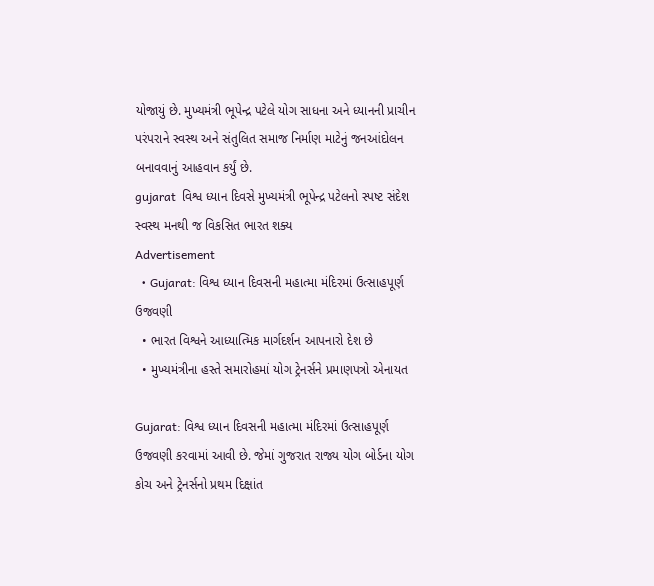યોજાયું છે. મુખ્યમંત્રી ભૂપેન્દ્ર પટેલે યોગ સાધના અને ધ્યાનની પ્રાચીન પરંપરાને સ્વસ્થ અને સંતુલિત સમાજ નિર્માણ માટેનું જનઆંદોલન બનાવવાનું આહવાન કર્યું છે.
gujarat  વિશ્વ ધ્યાન દિવસે મુખ્યમંત્રી ભૂપેન્દ્ર પટેલનો સ્પષ્ટ સંદેશ   સ્વસ્થ મનથી જ વિકસિત ભારત શક્ય
Advertisement
  • Gujarat: વિશ્વ ધ્યાન દિવસની મહાત્મા મંદિરમાં ઉત્સાહપૂર્ણ ઉજવણી
  • ભારત વિશ્વને આધ્યાત્મિક માર્ગદર્શન આપનારો દેશ છે
  • મુખ્યમંત્રીના હસ્તે સમારોહમાં યોગ ટ્રેનર્સને પ્રમાણપત્રો એનાયત

Gujarat: વિશ્વ ધ્યાન દિવસની મહાત્મા મંદિરમાં ઉત્સાહપૂર્ણ ઉજવણી કરવામાં આવી છે. જેમાં ગુજરાત રાજ્ય યોગ બોર્ડના યોગ કોચ અને ટ્રેનર્સનો પ્રથમ દિક્ષાંત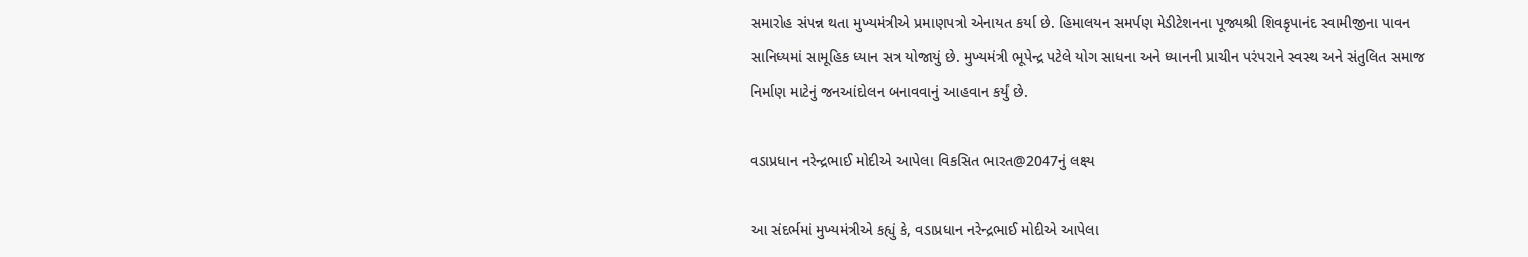સમારોહ સંપન્ન થતા મુખ્યમંત્રીએ પ્રમાણપત્રો એનાયત કર્યા છે. હિમાલયન સમર્પણ મેડીટેશનના પૂજ્યશ્રી શિવકૃપાનંદ સ્વામીજીના પાવન સાનિધ્યમાં સામૂહિક ધ્યાન સત્ર યોજાયું છે. મુખ્યમંત્રી ભૂપેન્દ્ર પટેલે યોગ સાધના અને ધ્યાનની પ્રાચીન પરંપરાને સ્વસ્થ અને સંતુલિત સમાજ નિર્માણ માટેનું જનઆંદોલન બનાવવાનું આહવાન કર્યું છે.

વડાપ્રધાન નરેન્દ્રભાઈ મોદીએ આપેલા વિકસિત ભારત@2047નું લક્ષ્ય

આ સંદર્ભમાં મુખ્યમંત્રીએ કહ્યું કે, વડાપ્રધાન નરેન્દ્રભાઈ મોદીએ આપેલા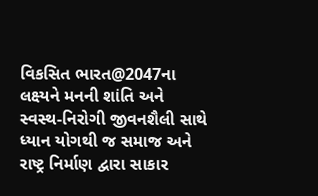વિકસિત ભારત@2047ના લક્ષ્યને મનની શાંતિ અને સ્વસ્થ-નિરોગી જીવનશૈલી સાથે ધ્યાન યોગથી જ સમાજ અને રાષ્ટ્ર નિર્માણ દ્વારા સાકાર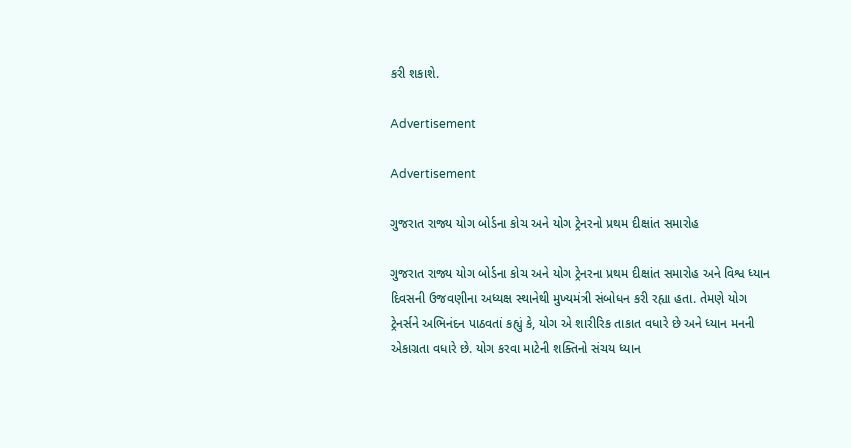કરી શકાશે.

Advertisement

Advertisement

ગુજરાત રાજ્ય યોગ બોર્ડના કોચ અને યોગ ટ્રેનરનો પ્રથમ દીક્ષાંત સમારોહ

ગુજરાત રાજ્ય યોગ બોર્ડના કોચ અને યોગ ટ્રેનરના પ્રથમ દીક્ષાંત સમારોહ અને વિશ્વ ધ્યાન દિવસની ઉજવણીના અધ્યક્ષ સ્થાનેથી મુખ્યમંત્રી સંબોધન કરી રહ્યા હતા. તેમણે યોગ ટ્રેનર્સને અભિનંદન પાઠવતાં કહ્યું કે, યોગ એ શારીરિક તાકાત વધારે છે અને ધ્યાન મનની એકાગ્રતા વધારે છે. યોગ કરવા માટેની શક્તિનો સંચય ધ્યાન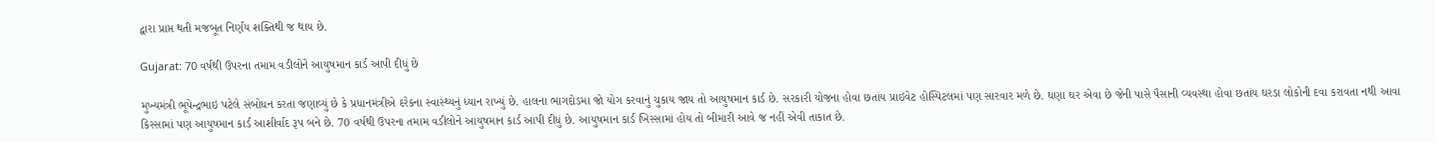દ્વારા પ્રાપ્ત થતી મજબૂત નિર્ણય શક્તિથી જ થાય છે.

Gujarat: 70 વર્ષથી ઉપરના તમામ વડીલોને આયુષમાન કાર્ડ આપી દીધું છે

મુખ્યમંત્રી ભૂપેન્દ્રભાઇ પટેલે સંબોધન કરતા જણાવ્યું છે કે પ્રધાનમંત્રીએ દરેકના સ્વાસ્થ્યનું ધ્યાન રાખ્યું છે. હાલના ભાગદોડમા જો યોગ કરવાનું ચુકાય જાય તો આયુષમાન કાર્ડ છે. સરકારી યોજના હોવા છતાંય પ્રાઇવેટ હોસ્પિટલમાં પણ સારવાર મળે છે. ઘણા ઘર એવા છે જેની પાસે પૈસાની વ્યવસ્થા હોવા છતાંય ઘરડા લોકોની દવા કરાવતા નથી આવા કિસ્સામાં પણ આયુષમાન કાર્ડ આશીર્વાદ રૂપ બને છે. 70 વર્ષથી ઉપરના તમામ વડીલોને આયુષમાન કાર્ડ આપી દીધું છે. આયુષમાન કાર્ડ ખિસ્સામાં હોય તો બીમારી આવે જ નહીં એવી તાકાત છે.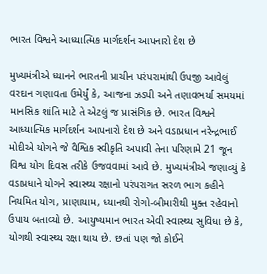ભારત વિશ્વને આધ્યાત્મિક માર્ગદર્શન આપનારો દેશ છે

મુખ્યમંત્રીએ ધ્યાનને ભારતની પ્રાચીન પરંપરામાંથી ઉપજી આવેલું વરદાન ગણાવતા ઉમેર્યું કે, આજના ઝડપી અને તણાવભર્યા સમયમાં માનસિક શાંતિ માટે તે એટલું જ પ્રાસંગિક છે. ભારત વિશ્વને આધ્યાત્મિક માર્ગદર્શન આપનારો દેશ છે અને વડાપ્રધાન નરેન્દ્રભાઈ મોદીએ યોગને જે વૈશ્વિક સ્વીકૃતિ અપાવી તેના પરિણામે 21 જૂન વિશ્વ યોગ દિવસ તરીકે ઉજવવામાં આવે છે. મુખ્યમંત્રીએ જણાવ્યું કે વડાપ્રધાને યોગને સ્વાસ્થ્ય રક્ષાનો પરંપરાગત સરળ ભાગ કહીને નિયમિત યોગ, પ્રાણાયામ, ધ્યાનથી રોગો-બીમારીથી મુક્ત રહેવાનો ઉપાય બતાવ્યો છે. આયુષ્યમાન ભારત એવી સ્વાસ્થ્ય સુવિધા છે કે, યોગથી સ્વાસ્થ્ય રક્ષા થાય છે. છતાં પણ જો કોઈને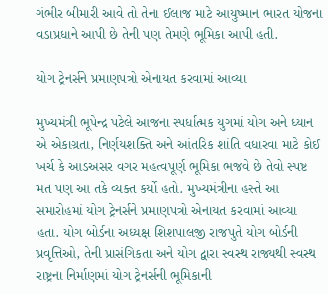ગંભીર બીમારી આવે તો તેના ઈલાજ માટે આયુષ્માન ભારત યોજના વડાપ્રધાને આપી છે તેની પણ તેમણે ભૂમિકા આપી હતી.

યોગ ટ્રેનર્સને પ્રમાણપત્રો એનાયત કરવામાં આવ્યા

મુખ્યમંત્રી ભૂપેન્દ્ર પટેલે આજના સ્પર્ધાત્મક યુગમાં યોગ અને ધ્યાન એ એકાગ્રતા, નિર્ણયશક્તિ અને આંતરિક શાંતિ વધારવા માટે કોઈ ખર્ચ કે આડઅસર વગર મહત્વપૂર્ણ ભૂમિકા ભજવે છે તેવો સ્પષ્ટ મત પણ આ તકે વ્યક્ત કર્યો હતો. મુખ્યમંત્રીના હસ્તે આ સમારોહમાં યોગ ટ્રેનર્સને પ્રમાણપત્રો એનાયત કરવામાં આવ્યા હતા. યોગ બોર્ડના અધ્યક્ષ શિશપાલજી રાજપુતે યોગ બોર્ડની પ્રવૃત્તિઓ, તેની પ્રાસંગિકતા અને યોગ દ્વારા સ્વસ્થ રાજ્યથી સ્વસ્થ રાષ્ટ્રના નિર્માણમાં યોગ ટ્રેનર્સની ભૂમિકાની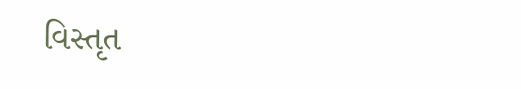વિસ્તૃત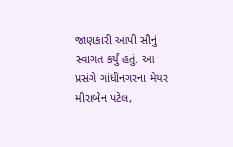જાણકારી આપી સૌનું સ્વાગત કર્યું હતું. આ પ્રસંગે ગાંધીનગરના મેયર મીરાબેન પટેલ,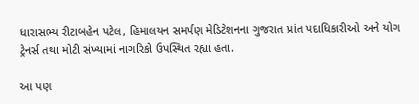ધારાસભ્ય રીટાબહેન પટેલ, હિમાલયન સમર્પણ મેડિટેશનના ગુજરાત પ્રાંત પદાધિકારીઓ અને યોગ ટ્રેનર્સ તથા મોટી સંખ્યામાં નાગરિકો ઉપસ્થિત રહ્યા હતા.

આ પણ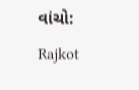વાંચો: Rajkot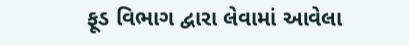ફૂડ વિભાગ દ્વારા લેવામાં આવેલા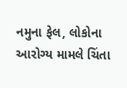નમુના ફેલ, લોકોના આરોગ્ય મામલે ચિંતા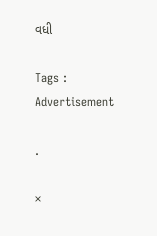વધી

Tags :
Advertisement

.

×